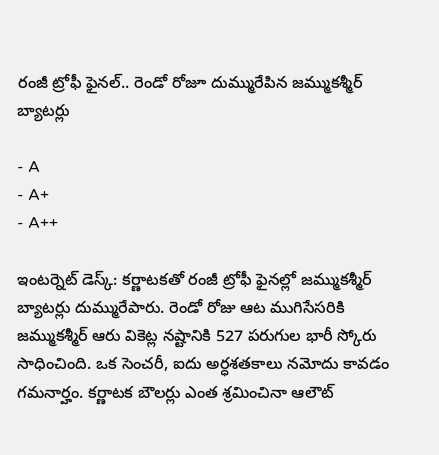రంజీ ట్రోఫీ ఫైనల్.. రెండో రోజూ దుమ్మురేపిన జమ్ముకశ్మీర్ బ్యాటర్లు

- A
- A+
- A++

ఇంటర్నెట్ డెస్క్: కర్ణాటకతో రంజీ ట్రోఫీ ఫైనల్లో జమ్ముకశ్మీర్ బ్యాటర్లు దుమ్మురేపారు. రెండో రోజు ఆట ముగిసేసరికి జమ్ముకశ్మీర్ ఆరు వికెట్ల నష్టానికి 527 పరుగుల భారీ స్కోరు సాధించింది. ఒక సెంచరీ, ఐదు అర్ధశతకాలు నమోదు కావడం గమనార్హం. కర్ణాటక బౌలర్లు ఎంత శ్రమించినా ఆలౌట్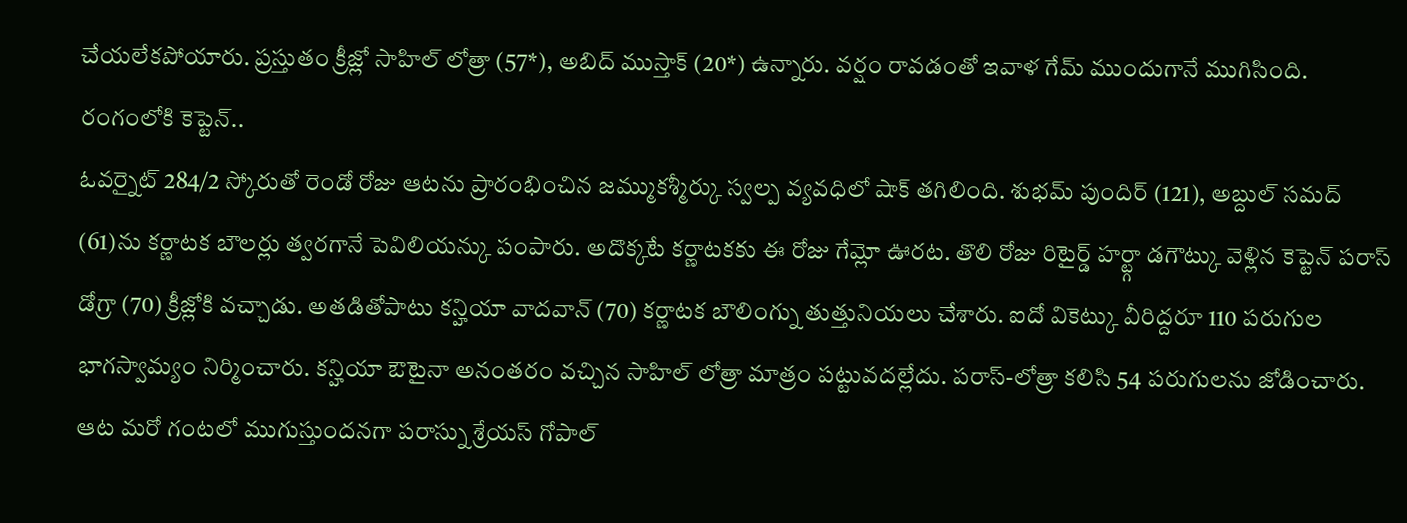చేయలేకపోయారు. ప్రస్తుతం క్రీజ్లో సాహిల్ లోత్రా (57*), అబిద్ ముస్తాక్ (20*) ఉన్నారు. వర్షం రావడంతో ఇవాళ గేమ్ ముందుగానే ముగిసింది.
రంగంలోకి కెప్టెన్..
ఓవర్నైట్ 284/2 స్కోరుతో రెండో రోజు ఆటను ప్రారంభించిన జమ్ముకశ్మీర్కు స్వల్ప వ్యవధిలో షాక్ తగిలింది. శుభమ్ పుందిర్ (121), అబ్దుల్ సమద్ (61)ను కర్ణాటక బౌలర్లు త్వరగానే పెవిలియన్కు పంపారు. అదొక్కటే కర్ణాటకకు ఈ రోజు గేమ్లో ఊరట. తొలి రోజు రిటైర్డ్ హర్ట్గా డగౌట్కు వెళ్లిన కెప్టెన్ పరాస్ డోగ్రా (70) క్రీజ్లోకి వచ్చాడు. అతడితోపాటు కన్హియా వాదవాన్ (70) కర్ణాటక బౌలింగ్ను తుత్తునియలు చేశారు. ఐదో వికెట్కు వీరిద్దరూ 110 పరుగుల భాగస్వామ్యం నిర్మించారు. కన్హియా ఔటైనా అనంతరం వచ్చిన సాహిల్ లోత్రా మాత్రం పట్టువదల్లేదు. పరాస్-లోత్రా కలిసి 54 పరుగులను జోడించారు. ఆట మరో గంటలో ముగుస్తుందనగా పరాస్ను శ్రేయస్ గోపాల్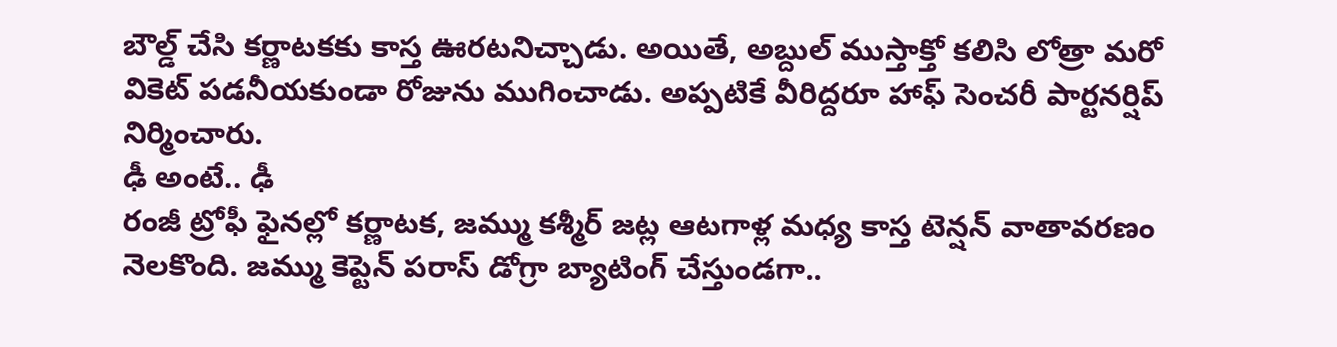బౌల్డ్ చేసి కర్ణాటకకు కాస్త ఊరటనిచ్చాడు. అయితే, అబ్దుల్ ముస్తాక్తో కలిసి లోత్రా మరో వికెట్ పడనీయకుండా రోజును ముగించాడు. అప్పటికే వీరిద్దరూ హాఫ్ సెంచరీ పార్టనర్షిప్ నిర్మించారు.
ఢీ అంటే.. ఢీ
రంజీ ట్రోఫీ ఫైనల్లో కర్ణాటక, జమ్ము కశ్మీర్ జట్ల ఆటగాళ్ల మధ్య కాస్త టెన్షన్ వాతావరణం నెలకొంది. జమ్ము కెప్టెన్ పరాస్ డోగ్రా బ్యాటింగ్ చేస్తుండగా..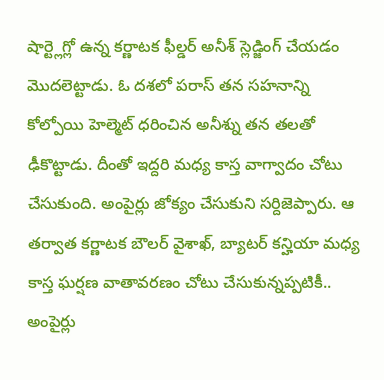షార్ట్లెగ్లో ఉన్న కర్ణాటక ఫీల్డర్ అనీశ్ స్లెడ్జింగ్ చేయడం మొదలెట్టాడు. ఓ దశలో పరాస్ తన సహనాన్ని కోల్పోయి హెల్మెట్ ధరించిన అనీశ్ను తన తలతో ఢీకొట్టాడు. దీంతో ఇద్దరి మధ్య కాస్త వాగ్వాదం చోటు చేసుకుంది. అంపైర్లు జోక్యం చేసుకుని సర్దిజెప్పారు. ఆ తర్వాత కర్ణాటక బౌలర్ వైశాఖ్, బ్యాటర్ కన్హియా మధ్య కాస్త ఘర్షణ వాతావరణం చోటు చేసుకున్నప్పటికీ.. అంపైర్లు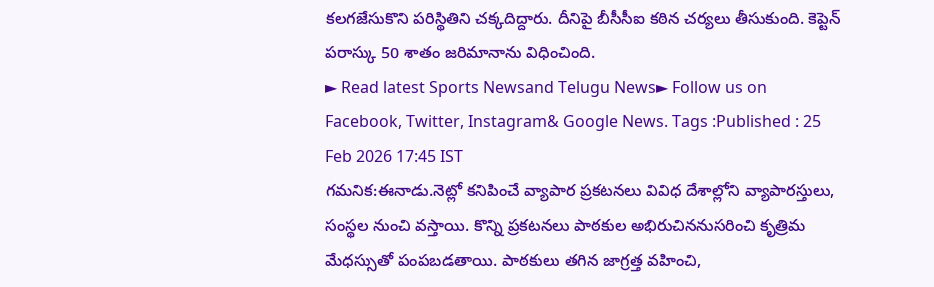కలగజేసుకొని పరిస్థితిని చక్కదిద్దారు. దీనిపై బీసీసీఐ కఠిన చర్యలు తీసుకుంది. కెప్టెన్ పరాస్కు 50 శాతం జరిమానాను విధించింది.
► Read latest Sports Newsand Telugu News► Follow us on Facebook, Twitter, Instagram& Google News. Tags :Published : 25 Feb 2026 17:45 IST
గమనిక:ఈనాడు.నెట్లో కనిపించే వ్యాపార ప్రకటనలు వివిధ దేశాల్లోని వ్యాపారస్తులు, సంస్థల నుంచి వస్తాయి. కొన్ని ప్రకటనలు పాఠకుల అభిరుచిననుసరించి కృత్రిమ మేధస్సుతో పంపబడతాయి. పాఠకులు తగిన జాగ్రత్త వహించి,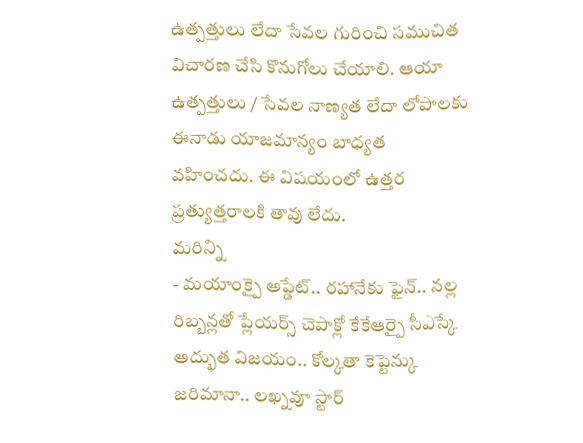ఉత్పత్తులు లేదా సేవల గురించి సముచిత విచారణ చేసి కొనుగోలు చేయాలి. ఆయా ఉత్పత్తులు / సేవల నాణ్యత లేదా లోపాలకు ఈనాడు యాజమాన్యం బాధ్యత వహించదు. ఈ విషయంలో ఉత్తర ప్రత్యుత్తరాలకి తావు లేదు.
మరిన్ని
- మయాంక్పై అప్డేట్.. రహానేకు ఫైన్.. నల్ల రిబ్బన్లతో ప్లేయర్స్ చెపాక్లో కేకేఆర్పై సీఎస్కే అద్భుత విజయం.. కోల్కతా కెప్టెన్కు జరిమానా.. లఖ్నవూ స్టార్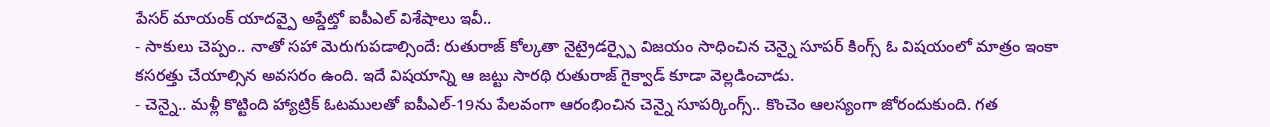పేసర్ మాయంక్ యాదవ్పై అప్డేట్తో ఐపీఎల్ విశేషాలు ఇవీ..
- సాకులు చెప్పం.. నాతో సహా మెరుగుపడాల్సిందే: రుతురాజ్ కోల్కతా నైట్రైడర్స్పై విజయం సాధించిన చెన్నై సూపర్ కింగ్స్ ఓ విషయంలో మాత్రం ఇంకా కసరత్తు చేయాల్సిన అవసరం ఉంది. ఇదే విషయాన్ని ఆ జట్టు సారథి రుతురాజ్ గైక్వాడ్ కూడా వెల్లడించాడు.
- చెన్నై.. మళ్లీ కొట్టింది హ్యాట్రిక్ ఓటములతో ఐపీఎల్-19ను పేలవంగా ఆరంభించిన చెన్నై సూపర్కింగ్స్.. కొంచెం ఆలస్యంగా జోరందుకుంది. గత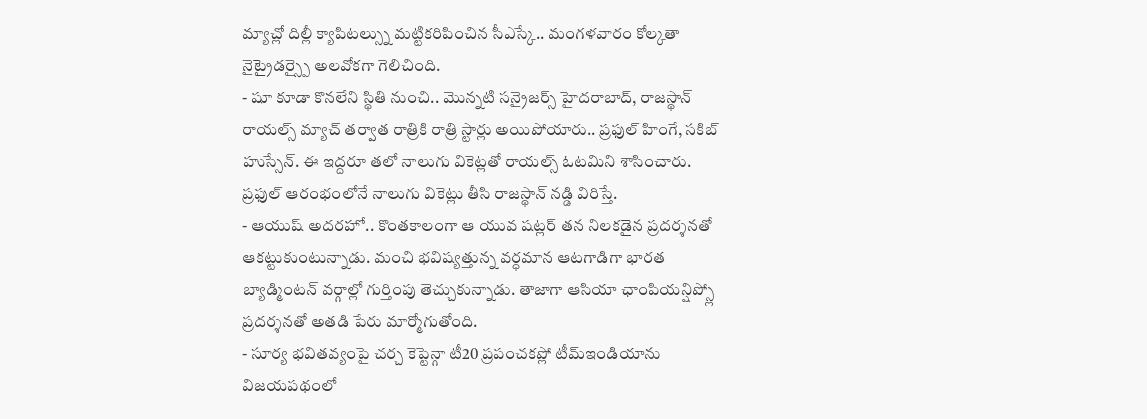మ్యాచ్లో దిల్లీ క్యాపిటల్స్ను మట్టికరిపించిన సీఎస్కే.. మంగళవారం కోల్కతా నైట్రైడర్స్పై అలవోకగా గెలిచింది.
- షూ కూడా కొనలేని స్థితి నుంచి.. మొన్నటి సన్రైజర్స్ హైదరాబాద్, రాజస్థాన్ రాయల్స్ మ్యాచ్ తర్వాత రాత్రికి రాత్రి స్టార్లు అయిపోయారు.. ప్రఫుల్ హింగే, సకిబ్ హుస్సేన్. ఈ ఇద్దరూ తలో నాలుగు వికెట్లతో రాయల్స్ ఓటమిని శాసించారు. ప్రఫుల్ ఆరంభంలోనే నాలుగు వికెట్లు తీసి రాజస్థాన్ నడ్డి విరిస్తే.
- ఆయుష్ అదరహో.. కొంతకాలంగా ఆ యువ షట్లర్ తన నిలకడైన ప్రదర్శనతో ఆకట్టుకుంటున్నాడు. మంచి భవిష్యత్తున్న వర్ధమాన ఆటగాడిగా భారత బ్యాడ్మింటన్ వర్గాల్లో గుర్తింపు తెచ్చుకున్నాడు. తాజాగా ఆసియా ఛాంపియన్షిప్స్లో ప్రదర్శనతో అతడి పేరు మార్మోగుతోంది.
- సూర్య భవితవ్యంపై చర్చ కెప్టెన్గా టీ20 ప్రపంచకప్లో టీమ్ఇండియాను విజయపథంలో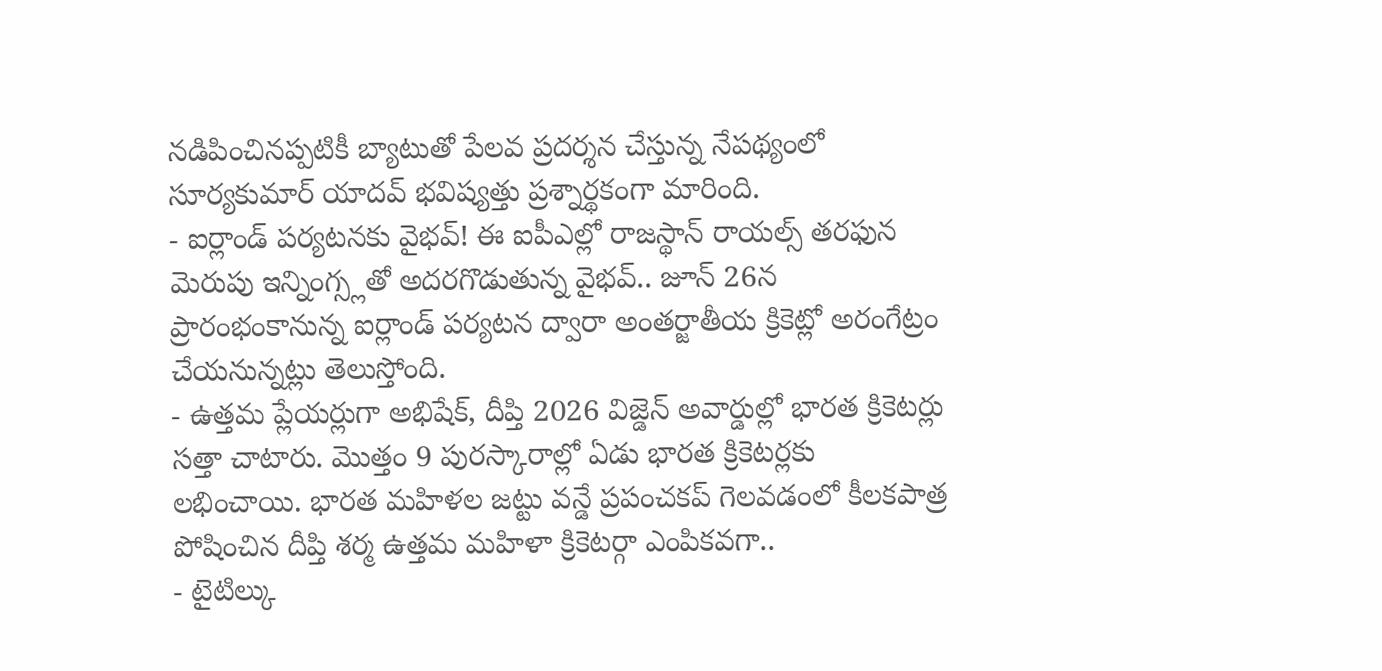నడిపించినప్పటికీ బ్యాటుతో పేలవ ప్రదర్శన చేస్తున్న నేపథ్యంలో సూర్యకుమార్ యాదవ్ భవిష్యత్తు ప్రశ్నార్థకంగా మారింది.
- ఐర్లాండ్ పర్యటనకు వైభవ్! ఈ ఐపీఎల్లో రాజస్థాన్ రాయల్స్ తరఫున మెరుపు ఇన్నింగ్స్లతో అదరగొడుతున్న వైభవ్.. జూన్ 26న ప్రారంభంకానున్న ఐర్లాండ్ పర్యటన ద్వారా అంతర్జాతీయ క్రికెట్లో అరంగేట్రం చేయనున్నట్లు తెలుస్తోంది.
- ఉత్తమ ప్లేయర్లుగా అభిషేక్, దీప్తి 2026 విజ్డెన్ అవార్డుల్లో భారత క్రికెటర్లు సత్తా చాటారు. మొత్తం 9 పురస్కారాల్లో ఏడు భారత క్రికెటర్లకు లభించాయి. భారత మహిళల జట్టు వన్డే ప్రపంచకప్ గెలవడంలో కీలకపాత్ర పోషించిన దీప్తి శర్మ ఉత్తమ మహిళా క్రికెటర్గా ఎంపికవగా..
- టైటిల్కు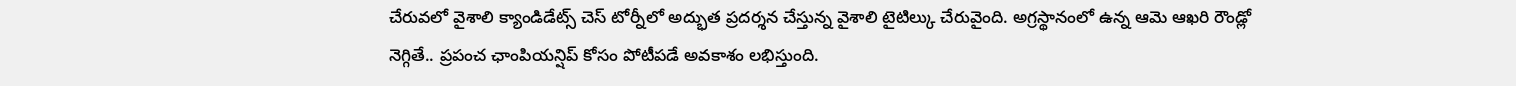చేరువలో వైశాలి క్యాండిడేట్స్ చెస్ టోర్నీలో అద్భుత ప్రదర్శన చేస్తున్న వైశాలి టైటిల్కు చేరువైంది. అగ్రస్థానంలో ఉన్న ఆమె ఆఖరి రౌండ్లో నెగ్గితే.. ప్రపంచ ఛాంపియన్షిప్ కోసం పోటీపడే అవకాశం లభిస్తుంది.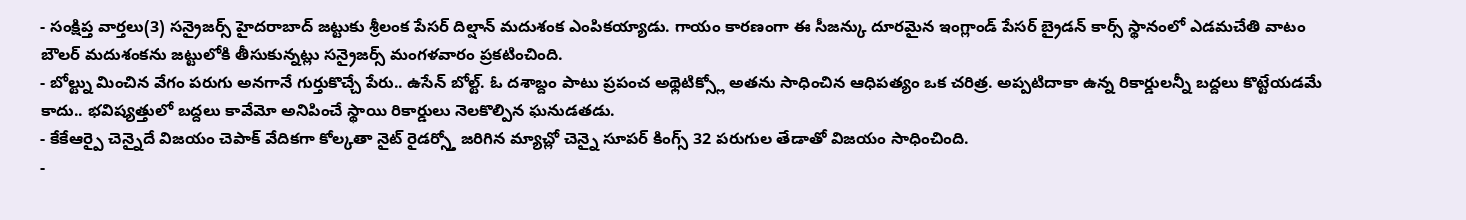- సంక్షిప్త వార్తలు(3) సన్రైజర్స్ హైదరాబాద్ జట్టుకు శ్రీలంక పేసర్ దిల్షాన్ మదుశంక ఎంపికయ్యాడు. గాయం కారణంగా ఈ సీజన్కు దూరమైన ఇంగ్లాండ్ పేసర్ బ్రైడన్ కార్స్ స్థానంలో ఎడమచేతి వాటం బౌలర్ మదుశంకను జట్టులోకి తీసుకున్నట్లు సన్రైజర్స్ మంగళవారం ప్రకటించింది.
- బోల్ట్ను మించిన వేగం పరుగు అనగానే గుర్తుకొచ్చే పేరు.. ఉసేన్ బోల్ట్. ఓ దశాబ్దం పాటు ప్రపంచ అథ్లెటిక్స్లో అతను సాధించిన ఆధిపత్యం ఒక చరిత్ర. అప్పటిదాకా ఉన్న రికార్డులన్నీ బద్దలు కొట్టేయడమే కాదు.. భవిష్యత్తులో బద్దలు కావేమో అనిపించే స్థాయి రికార్డులు నెలకొల్పిన ఘనుడతడు.
- కేకేఆర్పై చెన్నైదే విజయం చెపాక్ వేదికగా కోల్కతా నైట్ రైడర్స్తో జరిగిన మ్యాచ్లో చెన్నై సూపర్ కింగ్స్ 32 పరుగుల తేడాతో విజయం సాధించింది.
-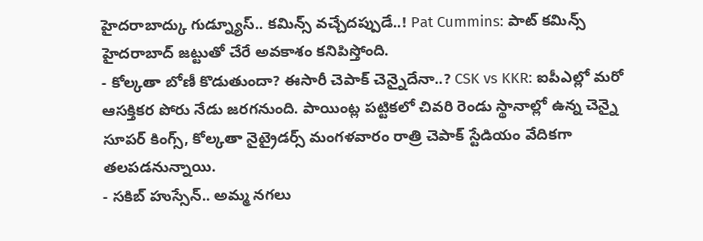హైదరాబాద్కు గుడ్న్యూస్.. కమిన్స్ వచ్చేదప్పుడే..! Pat Cummins: పాట్ కమిన్స్ హైదరాబాద్ జట్టుతో చేరే అవకాశం కనిపిస్తోంది.
- కోల్కతా బోణీ కొడుతుందా? ఈసారీ చెపాక్ చెన్నైదేనా..? CSK vs KKR: ఐపీఎల్లో మరో ఆసక్తికర పోరు నేడు జరగనుంది. పాయింట్ల పట్టికలో చివరి రెండు స్థానాల్లో ఉన్న చెన్నై సూపర్ కింగ్స్, కోల్కతా నైట్రైడర్స్ మంగళవారం రాత్రి చెపాక్ స్టేడియం వేదికగా తలపడనున్నాయి.
- సకిబ్ హుస్సేన్.. అమ్మ నగలు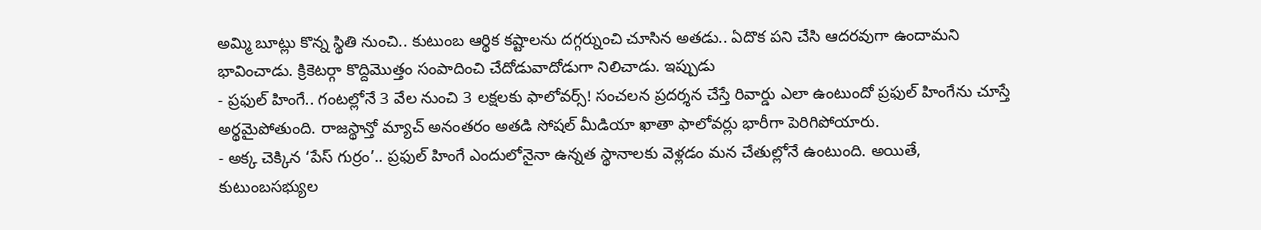అమ్మి బూట్లు కొన్న స్థితి నుంచి.. కుటుంబ ఆర్థిక కష్టాలను దగ్గర్నుంచి చూసిన అతడు.. ఏదొక పని చేసి ఆదరవుగా ఉందామని భావించాడు. క్రికెటర్గా కొద్దిమొత్తం సంపాదించి చేదోడువాదోడుగా నిలిచాడు. ఇప్పుడు
- ప్రఫుల్ హింగే.. గంటల్లోనే 3 వేల నుంచి 3 లక్షలకు ఫాలోవర్స్! సంచలన ప్రదర్శన చేస్తే రివార్డు ఎలా ఉంటుందో ప్రఫుల్ హింగేను చూస్తే అర్థమైపోతుంది. రాజస్థాన్తో మ్యాచ్ అనంతరం అతడి సోషల్ మీడియా ఖాతా ఫాలోవర్లు భారీగా పెరిగిపోయారు.
- అక్క చెక్కిన ‘పేస్ గుర్రం’.. ప్రఫుల్ హింగే ఎందులోనైనా ఉన్నత స్థానాలకు వెళ్లడం మన చేతుల్లోనే ఉంటుంది. అయితే, కుటుంబసభ్యుల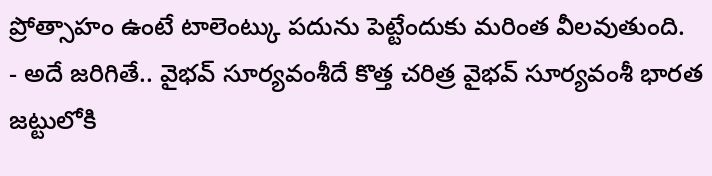ప్రోత్సాహం ఉంటే టాలెంట్కు పదును పెట్టేందుకు మరింత వీలవుతుంది.
- అదే జరిగితే.. వైభవ్ సూర్యవంశీదే కొత్త చరిత్ర వైభవ్ సూర్యవంశీ భారత జట్టులోకి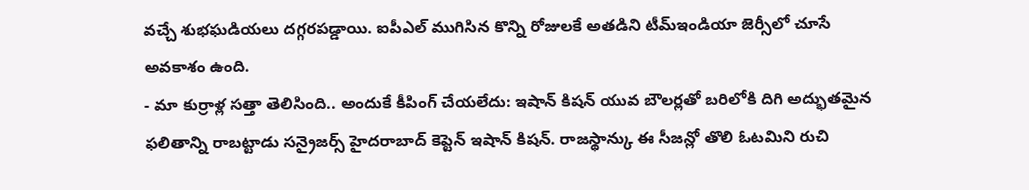వచ్చే శుభఘడియలు దగ్గరపడ్డాయి. ఐపీఎల్ ముగిసిన కొన్ని రోజులకే అతడిని టీమ్ఇండియా జెర్సీలో చూసే అవకాశం ఉంది.
- మా కుర్రాళ్ల సత్తా తెలిసింది.. అందుకే కీపింగ్ చేయలేదు: ఇషాన్ కిషన్ యువ బౌలర్లతో బరిలోకి దిగి అద్భుతమైన ఫలితాన్ని రాబట్టాడు సన్రైజర్స్ హైదరాబాద్ కెప్టెన్ ఇషాన్ కిషన్. రాజస్థాన్కు ఈ సీజన్లో తొలి ఓటమిని రుచి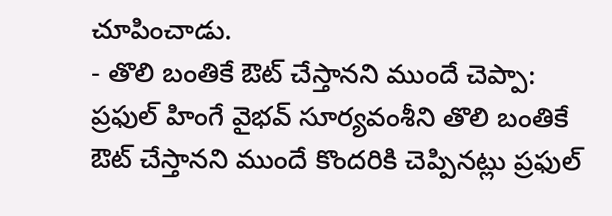చూపించాడు.
- తొలి బంతికే ఔట్ చేస్తానని ముందే చెప్పా: ప్రఫుల్ హింగే వైభవ్ సూర్యవంశీని తొలి బంతికే ఔట్ చేస్తానని ముందే కొందరికి చెప్పినట్లు ప్రఫుల్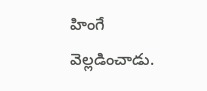హింగే వెల్లడించాడు.